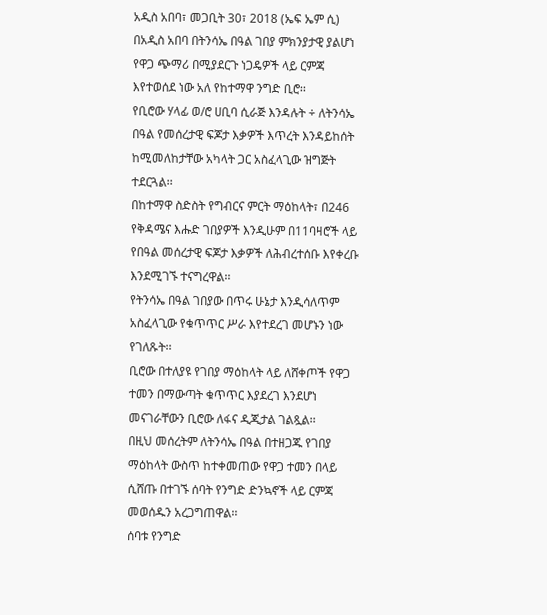አዲስ አበባ፣ መጋቢት 30፣ 2018 (ኤፍ ኤም ሲ) በአዲስ አበባ በትንሳኤ በዓል ገበያ ምክንያታዊ ያልሆነ የዋጋ ጭማሪ በሚያደርጉ ነጋዴዎች ላይ ርምጃ እየተወሰደ ነው አለ የከተማዋ ንግድ ቢሮ፡፡
የቢሮው ሃላፊ ወ/ሮ ሀቢባ ሲራጅ እንዳሉት ÷ ለትንሳኤ በዓል የመሰረታዊ ፍጆታ እቃዎች እጥረት እንዳይከሰት ከሚመለከታቸው አካላት ጋር አስፈላጊው ዝግጅት ተደርጓል፡፡
በከተማዋ ስድስት የግብርና ምርት ማዕከላት፣ በ246 የቅዳሜና እሑድ ገበያዎች እንዲሁም በ11ባዛሮች ላይ የበዓል መሰረታዊ ፍጆታ እቃዎች ለሕብረተሰቡ እየቀረቡ እንደሚገኙ ተናግረዋል፡፡
የትንሳኤ በዓል ገበያው በጥሩ ሁኔታ እንዲሳለጥም አስፈላጊው የቁጥጥር ሥራ እየተደረገ መሆኑን ነው የገለጹት፡፡
ቢሮው በተለያዩ የገበያ ማዕከላት ላይ ለሸቀጦች የዋጋ ተመን በማውጣት ቁጥጥር እያደረገ እንደሆነ መናገራቸውን ቢሮው ለፋና ዲጂታል ገልጿል፡፡
በዚህ መሰረትም ለትንሳኤ በዓል በተዘጋጁ የገበያ ማዕከላት ውስጥ ከተቀመጠው የዋጋ ተመን በላይ ሲሸጡ በተገኙ ሰባት የንግድ ድንኳኖች ላይ ርምጃ መወሰዱን አረጋግጠዋል፡፡
ሰባቱ የንግድ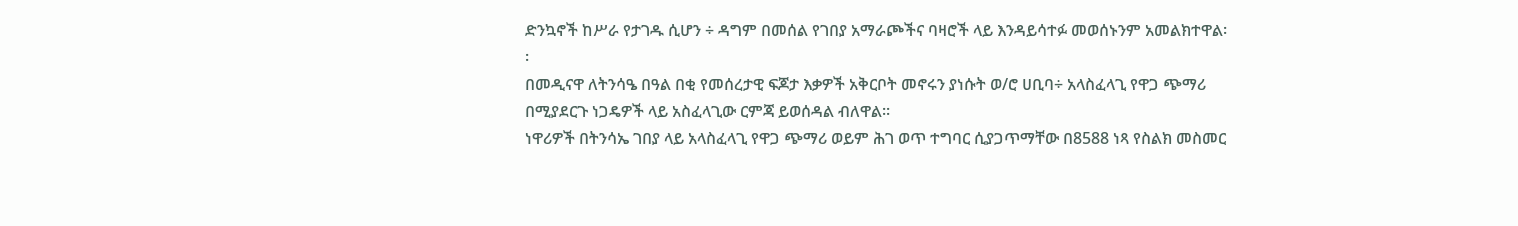ድንኳኖች ከሥራ የታገዱ ሲሆን ÷ ዳግም በመሰል የገበያ አማራጮችና ባዛሮች ላይ እንዳይሳተፉ መወሰኑንም አመልክተዋል፡፡
በመዲናዋ ለትንሳዔ በዓል በቂ የመሰረታዊ ፍጆታ እቃዎች አቅርቦት መኖሩን ያነሱት ወ/ሮ ሀቢባ÷ አላስፈላጊ የዋጋ ጭማሪ በሚያደርጉ ነጋዴዎች ላይ አስፈላጊው ርምጃ ይወሰዳል ብለዋል፡፡
ነዋሪዎች በትንሳኤ ገበያ ላይ አላስፈላጊ የዋጋ ጭማሪ ወይም ሕገ ወጥ ተግባር ሲያጋጥማቸው በ8588 ነጻ የስልክ መስመር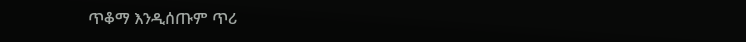ጥቆማ እንዲሰጡም ጥሪ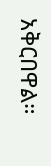አቅርበዋል።